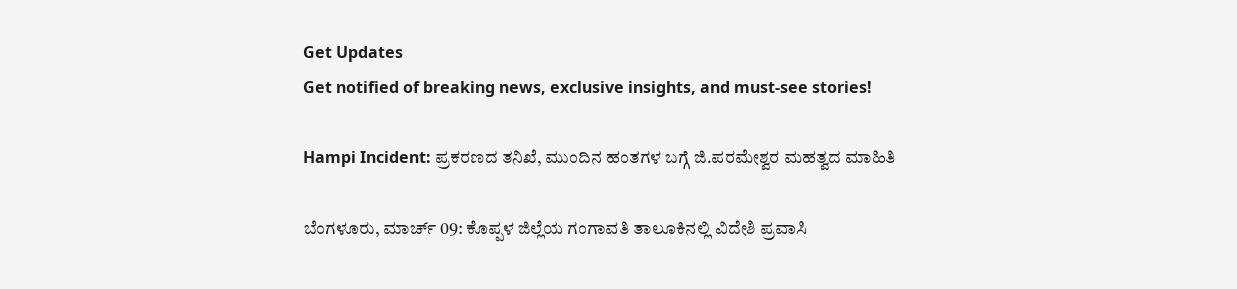Get Updates
Get notified of breaking news, exclusive insights, and must-see stories!

Hampi Incident: ಪ್ರಕರಣದ ತನಿಖೆ, ಮುಂದಿನ ಹಂತಗಳ ಬಗ್ಗೆ ಜಿ.ಪರಮೇಶ್ವರ ಮಹತ್ವದ ಮಾಹಿತಿ

ಬೆಂಗಳೂರು, ಮಾರ್ಚ್ 09: ಕೊಪ್ಪಳ ಜಿಲ್ಲೆಯ ಗಂಗಾವತಿ ತಾಲೂಕಿನಲ್ಲಿ ವಿದೇಶಿ ಪ್ರವಾಸಿ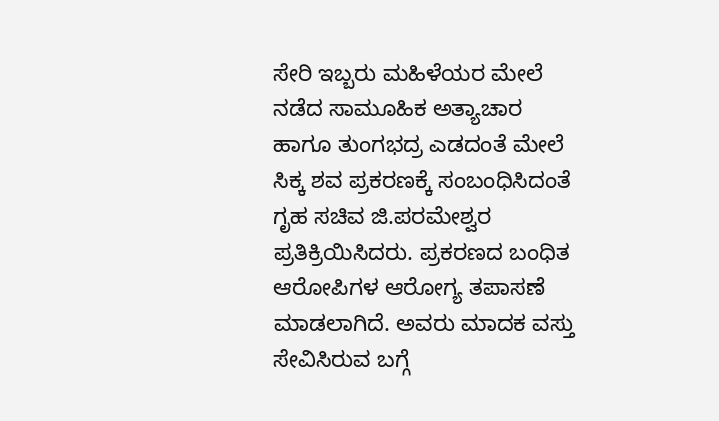ಸೇರಿ ಇಬ್ಬರು ಮಹಿಳೆಯರ ಮೇಲೆ ನಡೆದ ಸಾಮೂಹಿಕ ಅತ್ಯಾಚಾರ ಹಾಗೂ ತುಂಗಭದ್ರ ಎಡದಂತೆ ಮೇಲೆ ಸಿಕ್ಕ ಶವ ಪ್ರಕರಣಕ್ಕೆ ಸಂಬಂಧಿಸಿದಂತೆ ಗೃಹ ಸಚಿವ ಜಿ.ಪರಮೇಶ್ವರ ಪ್ರತಿಕ್ರಿಯಿಸಿದರು. ಪ್ರಕರಣದ ಬಂಧಿತ ಆರೋಪಿಗಳ ಆರೋಗ್ಯ ತಪಾಸಣೆ ಮಾಡಲಾಗಿದೆ. ಅವರು ಮಾದಕ ವಸ್ತು ಸೇವಿಸಿರುವ ಬಗ್ಗೆ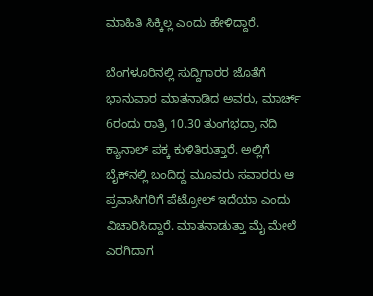ಮಾಹಿತಿ ಸಿಕ್ಕಿಲ್ಲ ಎಂದು ಹೇಳಿದ್ದಾರೆ.

ಬೆಂಗಳೂರಿನಲ್ಲಿ ಸುದ್ದಿಗಾರರ ಜೊತೆಗೆ ಭಾನುವಾರ ಮಾತನಾಡಿದ ಅವರು, ಮಾರ್ಚ್ 6ರಂದು ರಾತ್ರಿ 10.30 ತುಂಗಭದ್ರಾ ನದಿ ಕ್ಯಾನಾಲ್ ಪಕ್ಕ ಕುಳಿತಿರುತ್ತಾರೆ. ಅಲ್ಲಿಗೆ ಬೈಕ್‌ನಲ್ಲಿ ಬಂದಿದ್ದ ಮೂವರು ಸವಾರರು ಆ ಪ್ರವಾಸಿಗರಿಗೆ ಪೆಟ್ರೋಲ್ ಇದೆಯಾ ಎಂದು ವಿಚಾರಿಸಿದ್ದಾರೆ. ಮಾತನಾಡುತ್ತಾ ಮೈ ಮೇಲೆ ಎರಗಿದಾಗ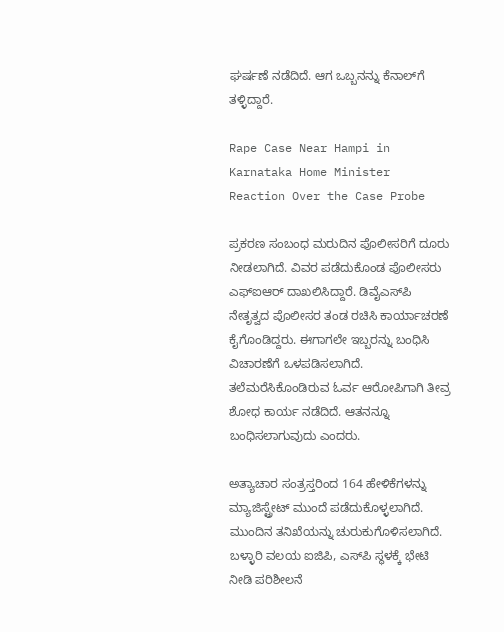ಘರ್ಷಣೆ ನಡೆದಿದೆ. ಆಗ ಒಬ್ಬನನ್ನು ಕೆನಾಲ್‌ಗೆ ತಳ್ಳಿದ್ದಾರೆ.

Rape Case Near Hampi in Karnataka Home Minister Reaction Over the Case Probe

ಪ್ರಕರಣ ಸಂಬಂಧ ಮರುದಿನ ಪೊಲೀಸರಿಗೆ ದೂರು ನೀಡಲಾಗಿದೆ. ವಿವರ ಪಡೆದುಕೊಂಡ ಪೊಲೀಸರು ಎಫ್‌ಐಆರ್ ದಾಖಲಿಸಿದ್ದಾರೆ. ಡಿವೈಎಸ್‌ಪಿ ನೇತೃತ್ವದ ಪೊಲೀಸರ ತಂಡ ರಚಿಸಿ ಕಾರ್ಯಾಚರಣೆ ಕೈಗೊಂಡಿದ್ದರು. ಈಗಾಗಲೇ ಇಬ್ಬರನ್ನು ಬಂಧಿಸಿ ವಿಚಾರಣೆಗೆ ಒಳಪಡಿಸಲಾಗಿದೆ. ತಲೆಮರೆಸಿಕೊಂಡಿರುವ ಓರ್ವ ಆರೋಪಿಗಾಗಿ ತೀವ್ರ ಶೋಧ ಕಾರ್ಯ ನಡೆದಿದೆ. ಆತನನ್ನೂ ಬಂಧಿಸಲಾಗುವುದು ಎಂದರು.

ಅತ್ಯಾಚಾರ ಸಂತ್ರಸ್ತರಿಂದ 164 ಹೇಳಿಕೆಗಳನ್ನು ಮ್ಯಾಜಿಸ್ಟ್ರೇಟ್ ಮುಂದೆ ಪಡೆದುಕೊಳ್ಳಲಾಗಿದೆ. ಮುಂದಿನ ತನಿಖೆಯನ್ನು ಚುರುಕುಗೊಳಿಸಲಾಗಿದೆ. ಬಳ್ಳಾರಿ ವಲಯ ಐಜಿಪಿ, ಎಸ್‌ಪಿ ಸ್ಥಳಕ್ಕೆ ಭೇಟಿ ನೀಡಿ ಪರಿಶೀಲನೆ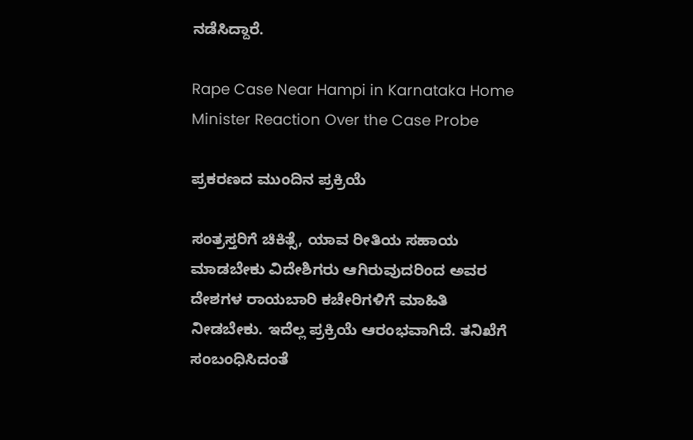ನಡೆಸಿದ್ದಾರೆ.

Rape Case Near Hampi in Karnataka Home Minister Reaction Over the Case Probe

ಪ್ರಕರಣದ ಮುಂದಿನ ಪ್ರಕ್ರಿಯೆ

ಸಂತ್ರಸ್ತರಿಗೆ ಚಿಕಿತ್ಸೆ, ಯಾವ ರೀತಿಯ ಸಹಾಯ ಮಾಡಬೇಕು ವಿದೇಶಿಗರು ಆಗಿರುವುದರಿಂದ ಅವರ ದೇಶಗಳ ರಾಯಬಾರಿ ಕಚೇರಿಗಳಿಗೆ ಮಾಹಿತಿ ನೀಡಬೇಕು. ಇದೆಲ್ಲ ಪ್ರಕ್ರಿಯೆ ಆರಂಭವಾಗಿದೆ. ತನಿಖೆಗೆ ಸಂಬಂಧಿಸಿದಂತೆ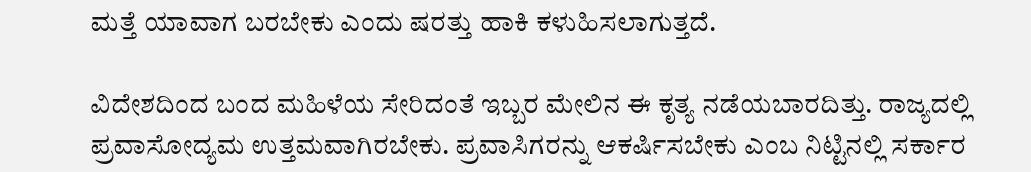ಮತ್ತೆ ಯಾವಾಗ ಬರಬೇಕು ಎಂದು ಷರತ್ತು ಹಾಕಿ ಕಳುಹಿಸಲಾಗುತ್ತದೆ.

ವಿದೇಶದಿಂದ ಬಂದ ಮಹಿಳೆಯ ಸೇರಿದಂತೆ ಇಬ್ಬರ ಮೇಲಿನ ಈ ಕೃತ್ಯ ನಡೆಯಬಾರದಿತ್ತು. ರಾಜ್ಯದಲ್ಲಿ ಪ್ರವಾಸೋದ್ಯಮ ಉತ್ತಮವಾಗಿರಬೇಕು. ಪ್ರವಾಸಿಗರನ್ನು ಆಕರ್ಷಿಸಬೇಕು ಎಂಬ ನಿಟ್ಟಿನಲ್ಲಿ ಸರ್ಕಾರ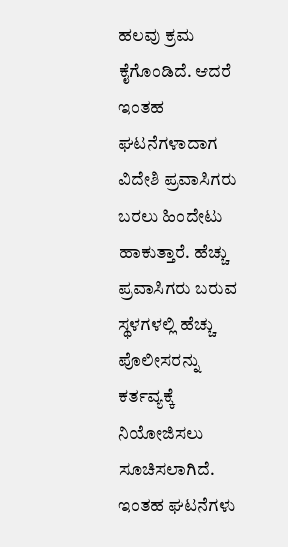ಹಲವು ಕ್ರಮ ಕೈಗೊಂಡಿದೆ. ಆದರೆ ಇಂತಹ ಘಟನೆಗಳಾದಾಗ ವಿದೇಶಿ ಪ್ರವಾಸಿಗರು ಬರಲು ಹಿಂದೇಟು ಹಾಕುತ್ತಾರೆ. ಹೆಚ್ಚು ಪ್ರವಾಸಿಗರು ಬರುವ ಸ್ಥಳಗಳಲ್ಲಿ ಹೆಚ್ಚು ಪೊಲೀಸರನ್ನು ಕರ್ತವ್ಯಕ್ಕೆ ನಿಯೋಜಿಸಲು ಸೂಚಿಸಲಾಗಿದೆ. ಇಂತಹ ಘಟನೆಗಳು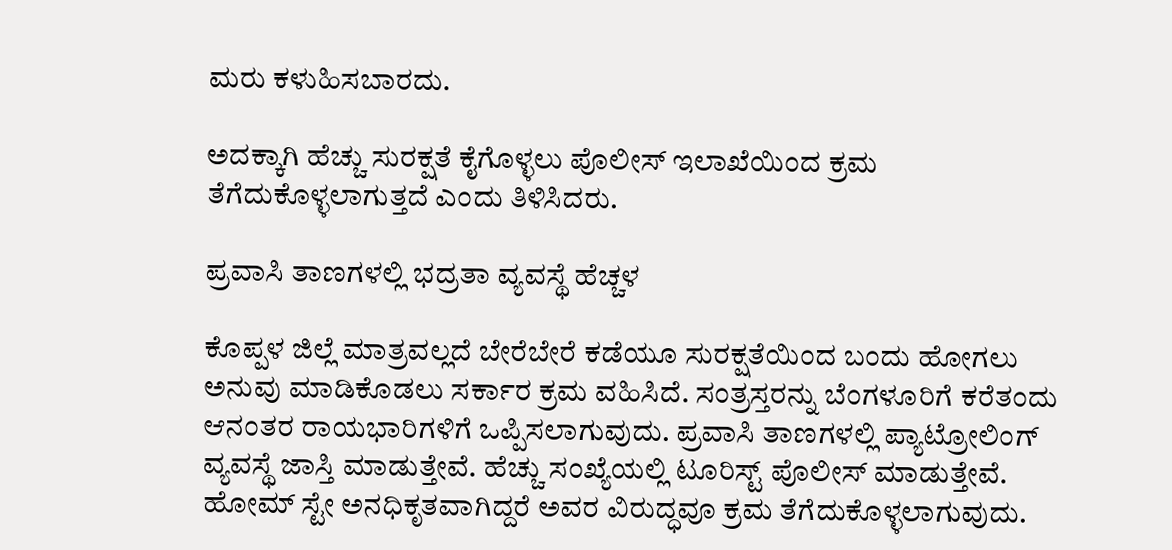ಮರು ಕಳುಹಿಸಬಾರದು.

ಅದಕ್ಕಾಗಿ ಹೆಚ್ಚು ಸುರಕ್ಷತೆ ಕೈಗೊಳ್ಳಲು ಪೊಲೀಸ್ ಇಲಾಖೆಯಿಂದ ಕ್ರಮ ತೆಗೆದುಕೊಳ್ಳಲಾಗುತ್ತದೆ ಎಂದು ತಿಳಿಸಿದರು.

ಪ್ರವಾಸಿ ತಾಣಗಳಲ್ಲಿ ಭದ್ರತಾ ವ್ಯವಸ್ಥೆ ಹೆಚ್ಚಳ

ಕೊಪ್ಪಳ ಜಿಲ್ಲೆ ಮಾತ್ರವಲ್ಲದೆ ಬೇರೆಬೇರೆ ಕಡೆಯೂ ಸುರಕ್ಷತೆಯಿಂದ ಬಂದು ಹೋಗಲು ಅನುವು ಮಾಡಿಕೊಡಲು ಸರ್ಕಾರ ಕ್ರಮ ವಹಿಸಿದೆ. ಸಂತ್ರಸ್ತರನ್ನು ಬೆಂಗಳೂರಿಗೆ ಕರೆತಂದು ಆನಂತರ ರಾಯಭಾರಿಗಳಿಗೆ ಒಪ್ಪಿಸಲಾಗುವುದು. ಪ್ರವಾಸಿ ತಾಣಗಳಲ್ಲಿ ಪ್ಯಾಟ್ರೋಲಿಂಗ್ ವ್ಯವಸ್ಥೆ ಜಾಸ್ತಿ ಮಾಡುತ್ತೇವೆ. ಹೆಚ್ಚು ಸಂಖ್ಯೆಯಲ್ಲಿ ಟೂರಿಸ್ಟ್ ಪೊಲೀಸ್ ಮಾಡುತ್ತೇವೆ. ಹೋಮ್ ಸ್ಟೇ ಅನಧಿಕೃತವಾಗಿದ್ದರೆ ಅವರ ವಿರುದ್ಧವೂ ಕ್ರಮ ತೆಗೆದುಕೊಳ್ಳಲಾಗುವುದು.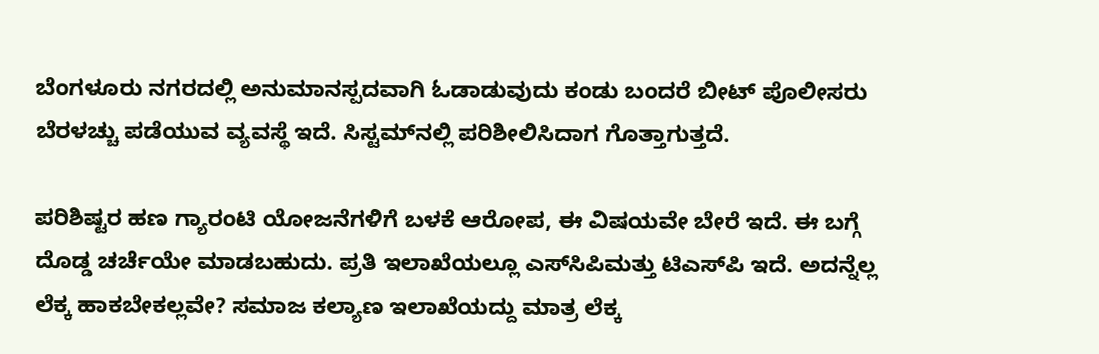ಬೆಂಗಳೂರು ನಗರದಲ್ಲಿ ಅನುಮಾನಸ್ಪದವಾಗಿ ಓಡಾಡುವುದು ಕಂಡು ಬಂದರೆ ಬೀಟ್ ಪೊಲೀಸರು ಬೆರಳಚ್ಚು ಪಡೆಯುವ ವ್ಯವಸ್ಥೆ ಇದೆ. ಸಿಸ್ಟಮ್‌ನಲ್ಲಿ ಪರಿಶೀಲಿಸಿದಾಗ ಗೊತ್ತಾಗುತ್ತದೆ.

ಪರಿಶಿಷ್ಟರ ಹಣ ಗ್ಯಾರಂಟಿ ಯೋಜನೆಗಳಿಗೆ ಬಳಕೆ ಆರೋಪ, ಈ ವಿಷಯವೇ ಬೇರೆ ಇದೆ. ಈ ಬಗ್ಗೆ ದೊಡ್ಡ ಚರ್ಚೆಯೇ ಮಾಡಬಹುದು. ಪ್ರತಿ ಇಲಾಖೆಯಲ್ಲೂ ಎಸ್‌ಸಿಪಿ‌ಮತ್ತು ಟಿಎಸ್‌ಪಿ ಇದೆ. ಅದನ್ನೆಲ್ಲ ಲೆಕ್ಕ ಹಾಕಬೇಕಲ್ಲವೇ? ಸಮಾಜ ಕಲ್ಯಾಣ ಇಲಾಖೆಯದ್ದು ಮಾತ್ರ ಲೆಕ್ಕ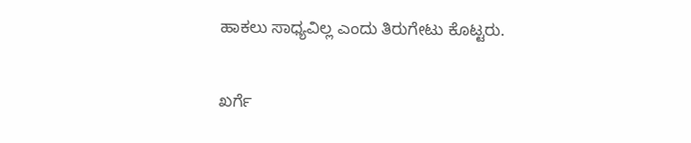ಹಾಕಲು ಸಾಧ್ಯವಿಲ್ಲ ಎಂದು ತಿರುಗೇಟು ಕೊಟ್ಟರು.

ಖರ್ಗೆ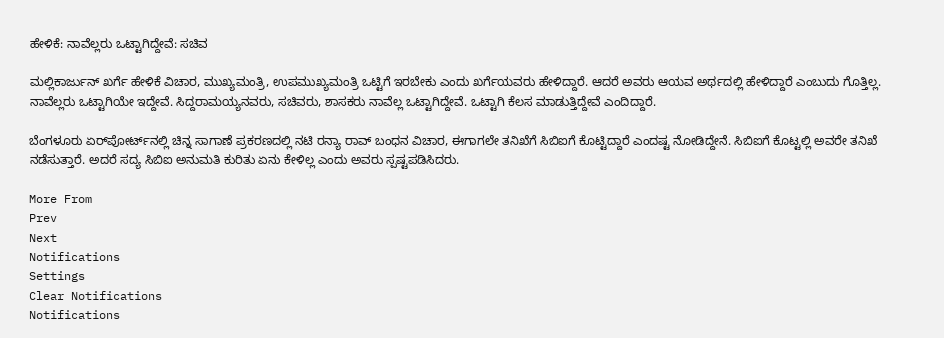ಹೇಳಿಕೆ: ನಾವೆಲ್ಲರು ಒಟ್ಟಾಗಿದ್ದೇವೆ: ಸಚಿವ

ಮಲ್ಲಿ‌ಕಾರ್ಜುನ್ ಖರ್ಗೆ ಹೇಳಿಕೆ ವಿಚಾರ, ಮುಖ್ಯಮಂತ್ರಿ, ಉಪಮುಖ್ಯಮಂತ್ರಿ ಒಟ್ಟಿಗೆ ಇರಬೇಕು ಎಂದು ಖರ್ಗೆಯವರು ಹೇಳಿದ್ದಾರೆ. ಆದರೆ ಅವರು ಆಯವ ಅರ್ಥದಲ್ಲಿ ಹೇಳಿದ್ದಾರೆ ಎಂಬುದು ಗೊತ್ತಿಲ್ಲ. ನಾವೆಲ್ಲರು ಒಟ್ಟಾಗಿಯೇ ಇದ್ದೇವೆ. ಸಿದ್ದರಾಮಯ್ಯನವರು, ಸಚಿವರು, ಶಾಸಕರು ನಾವೆಲ್ಲ ಒಟ್ಟಾಗಿದ್ದೇವೆ. ಒಟ್ಟಾಗಿ ಕೆಲಸ ಮಾಡುತ್ತಿದ್ದೇವೆ ಎಂದಿದ್ದಾರೆ.

ಬೆಂಗಳೂರು ಏರ್‌ಪೋರ್ಟ್‌ನಲ್ಲಿ ಚಿನ್ನ ಸಾಗಾಣೆ ಪ್ರಕರಣದಲ್ಲಿ ನಟಿ ರನ್ಯಾ ರಾವ್ ಬಂಧನ ವಿಚಾರ, ಈಗಾಗಲೇ ತನಿಖೆಗೆ ಸಿಬಿಐಗೆ ಕೊಟ್ಟಿದ್ದಾರೆ ಎಂದಷ್ಟ ನೋಡಿದ್ದೇನೆ. ಸಿಬಿಐಗೆ ಕೊಟ್ಟಲ್ಲಿ ಅವರೇ ತನಿಖೆ ನಡೆಸುತ್ತಾರೆ. ಅದರೆ ಸದ್ಯ ಸಿಬಿಐ ಅನುಮತಿ ಕುರಿತು ಏನು ಕೇಳಿಲ್ಲ ಎಂದು ಅವರು ಸ್ಪಷ್ಟಪಡಿಸಿದರು.

More From
Prev
Next
Notifications
Settings
Clear Notifications
Notifications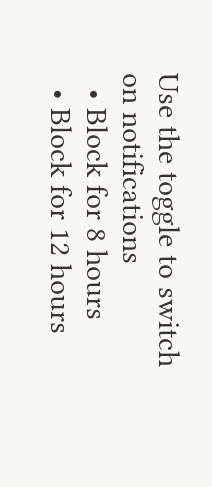Use the toggle to switch on notifications
  • Block for 8 hours
  • Block for 12 hours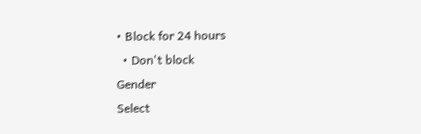• Block for 24 hours
  • Don't block
Gender
Select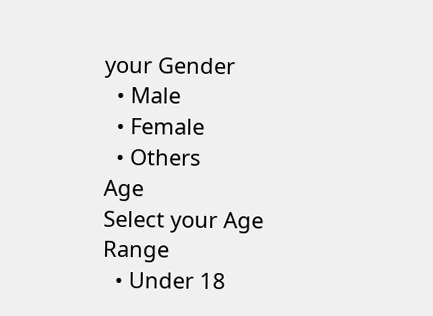your Gender
  • Male
  • Female
  • Others
Age
Select your Age Range
  • Under 18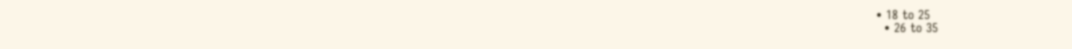• 18 to 25
  • 26 to 35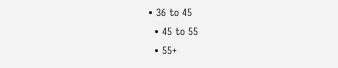• 36 to 45
  • 45 to 55
  • 55+